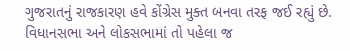ગુજરાતનું રાજકારણ હવે કોંગ્રેસ મુક્ત બનવા તરફ જઈ રહ્યું છે. વિધાનસભા અને લોકસભામાં તો પહેલા જ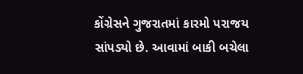કોંગ્રેસને ગુજરાતમાં કારમો પરાજય સાંપડ્યો છે. આવામાં બાકી બચેલા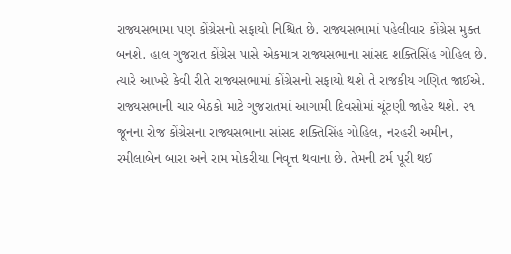રાજ્યસભામા પણ કોંગ્રેસનો સફાયો નિશ્ચિત છે. રાજ્યસભામાં પહેલીવાર કોંગ્રેસ મુક્ત બનશે. હાલ ગુજરાત કોંગ્રેસ પાસે એકમાત્ર રાજ્યસભાના સાંસદ શક્તિસિંહ ગોહિલ છે. ત્યારે આખરે કેવી રીતે રાજ્યસભામાં કોંગ્રેસનો સફાયો થશે તે રાજકીય ગણિત જાઈએ.
રાજ્યસભાની ચાર બેઠકો માટે ગુજરાતમાં આગામી દિવસોમાં ચૂંટણી જાહેર થશે. ૨૧ જૂનના રોજ કોંગ્રેસના રાજ્યસભાના સાંસદ શક્તિસિંહ ગોહિલ, નરહરી અમીન, રમીલાબેન બારા અને રામ મોકરીયા નિવૃત્ત થવાના છે. તેમની ટર્મ પૂરી થઈ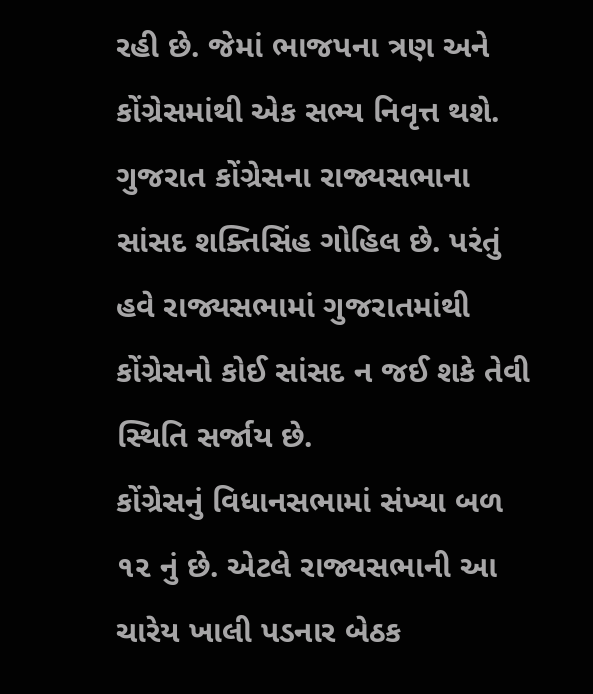રહી છે. જેમાં ભાજપના ત્રણ અને કોંગ્રેસમાંથી એક સભ્ય નિવૃત્ત થશે. ગુજરાત કોંગ્રેસના રાજ્યસભાના સાંસદ શક્તિસિંહ ગોહિલ છે. પરંતું હવે રાજ્યસભામાં ગુજરાતમાંથી કોંગ્રેસનો કોઈ સાંસદ ન જઈ શકે તેવી સ્થિતિ સર્જાય છે.
કોંગ્રેસનું વિધાનસભામાં સંખ્યા બળ ૧૨ નું છે. એટલે રાજ્યસભાની આ ચારેય ખાલી પડનાર બેઠક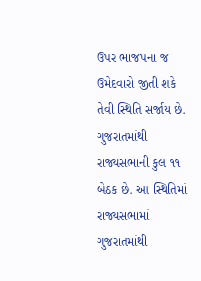ઉપર ભાજપના જ ઉમેદવારો જીતી શકે તેવી સ્થિતિ સર્જાય છે. ગુજરાતમાંથી રાજ્યસભાની કુલ ૧૧ બેઠક છે. આ સ્થિતિમાં રાજ્યસભામાં ગુજરાતમાંથી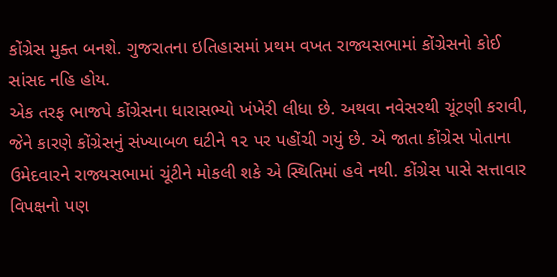કોંગ્રેસ મુક્ત બનશે. ગુજરાતના ઇતિહાસમાં પ્રથમ વખત રાજ્યસભામાં કોંગ્રેસનો કોઈ સાંસદ નહિ હોય.
એક તરફ ભાજપે કોંગ્રેસના ધારાસભ્યો ખંખેરી લીધા છે. અથવા નવેસરથી ચૂંટણી કરાવી, જેને કારણે કોંગ્રેસનું સંખ્યાબળ ઘટીને ૧૨ પર પહોંચી ગયું છે. એ જાતા કોંગ્રેસ પોતાના ઉમેદવારને રાજ્યસભામાં ચૂંટીને મોકલી શકે એ સ્થિતિમાં હવે નથી. કોંગ્રેસ પાસે સત્તાવાર વિપક્ષનો પણ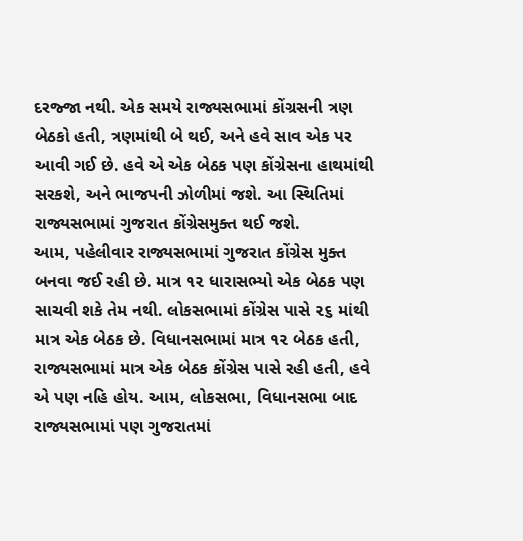દરજ્જા નથી. એક સમયે રાજ્યસભામાં કોંગ્રસની ત્રણ બેઠકો હતી, ત્રણમાંથી બે થઈ, અને હવે સાવ એક પર આવી ગઈ છે. હવે એ એક બેઠક પણ કોંગ્રેસના હાથમાંથી સરકશે, અને ભાજપની ઝોળીમાં જશે. આ સ્થિતિમાં રાજ્યસભામાં ગુજરાત કોંગ્રેસમુક્ત થઈ જશે.
આમ, પહેલીવાર રાજ્યસભામાં ગુજરાત કોંગ્રેસ મુક્ત બનવા જઈ રહી છે. માત્ર ૧૨ ધારાસભ્યો એક બેઠક પણ સાચવી શકે તેમ નથી. લોકસભામાં કોંગ્રેસ પાસે ૨૬ માંથી માત્ર એક બેઠક છે. વિધાનસભામાં માત્ર ૧૨ બેઠક હતી, રાજ્યસભામાં માત્ર એક બેઠક કોંગ્રેસ પાસે રહી હતી, હવે એ પણ નહિ હોય. આમ, લોકસભા, વિધાનસભા બાદ રાજ્યસભામાં પણ ગુજરાતમાં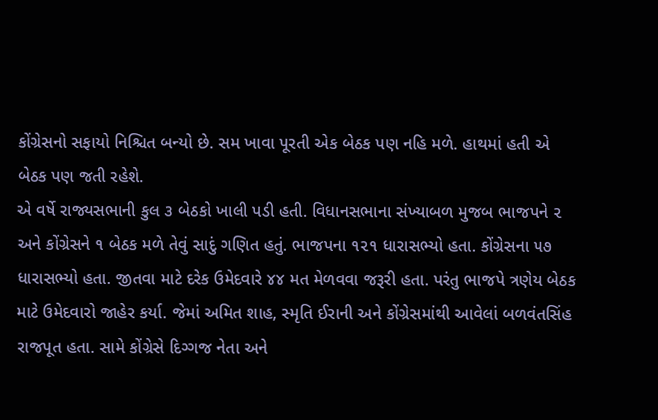કોંગ્રેસનો સફાયો નિશ્ચિત બન્યો છે. સમ ખાવા પૂરતી એક બેઠક પણ નહિ મળે. હાથમાં હતી એ બેઠક પણ જતી રહેશે.
એ વર્ષે રાજ્યસભાની કુલ ૩ બેઠકો ખાલી પડી હતી. વિધાનસભાના સંખ્યાબળ મુજબ ભાજપને ૨ અને કોંગ્રેસને ૧ બેઠક મળે તેવું સાદું ગણિત હતું. ભાજપના ૧૨૧ ધારાસભ્યો હતા. કોંગ્રેસના ૫૭ ધારાસભ્યો હતા. જીતવા માટે દરેક ઉમેદવારે ૪૪ મત મેળવવા જરૂરી હતા. પરંતુ ભાજપે ત્રણેય બેઠક માટે ઉમેદવારો જાહેર કર્યા. જેમાં અમિત શાહ, સ્મૃતિ ઈરાની અને કોંગ્રેસમાંથી આવેલાં બળવંતસિંહ રાજપૂત હતા. સામે કોંગ્રેસે દિગ્ગજ નેતા અને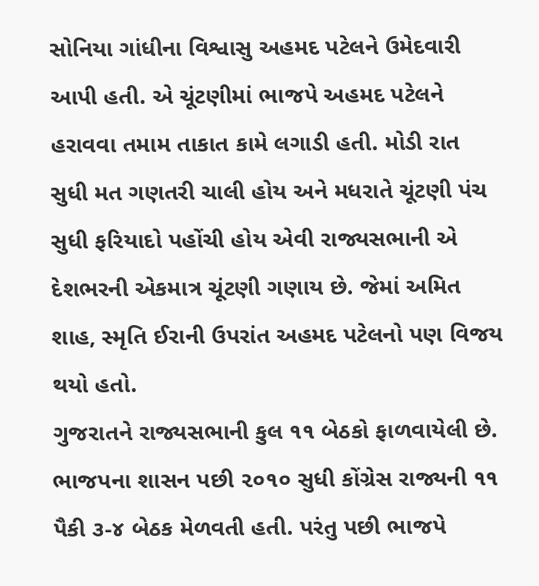સોનિયા ગાંધીના વિશ્વાસુ અહમદ પટેલને ઉમેદવારી આપી હતી. એ ચૂંટણીમાં ભાજપે અહમદ પટેલને હરાવવા તમામ તાકાત કામે લગાડી હતી. મોડી રાત સુધી મત ગણતરી ચાલી હોય અને મધરાતે ચૂંટણી પંચ સુધી ફરિયાદો પહોંચી હોય એવી રાજ્યસભાની એ દેશભરની એકમાત્ર ચૂંટણી ગણાય છે. જેમાં અમિત શાહ, સ્મૃતિ ઈરાની ઉપરાંત અહમદ પટેલનો પણ વિજય થયો હતો.
ગુજરાતને રાજ્યસભાની કુલ ૧૧ બેઠકો ફાળવાયેલી છે. ભાજપના શાસન પછી ૨૦૧૦ સુધી કોંગ્રેસ રાજ્યની ૧૧ પૈકી ૩-૪ બેઠક મેળવતી હતી. પરંતુ પછી ભાજપે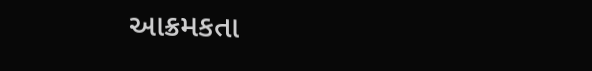આક્રમકતા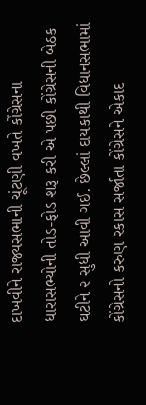દાખવીને રાજ્યસભાની ચૂંટણી વખતે કોંગ્રેસના ધારાસભ્યોની તોડ-ફોડ શરૂ કરી એ પછી કોંગ્રેસની બેઠક ઘટીને ૨ સુધી આવી ગઈ. છેલ્લાં દાયકાથી વિધાનસભામાં કોંગ્રેસનો કરુણ રકાસ સર્જાતા કોંગ્રેસને એકાદ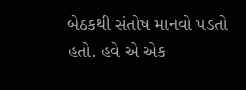બેઠકથી સંતોષ માનવો પડતો હતો. હવે એ એક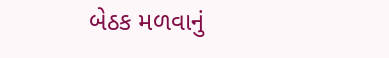બેઠક મળવાનું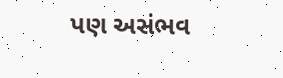પણ અસંભવ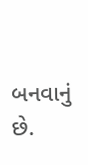બનવાનું છે.